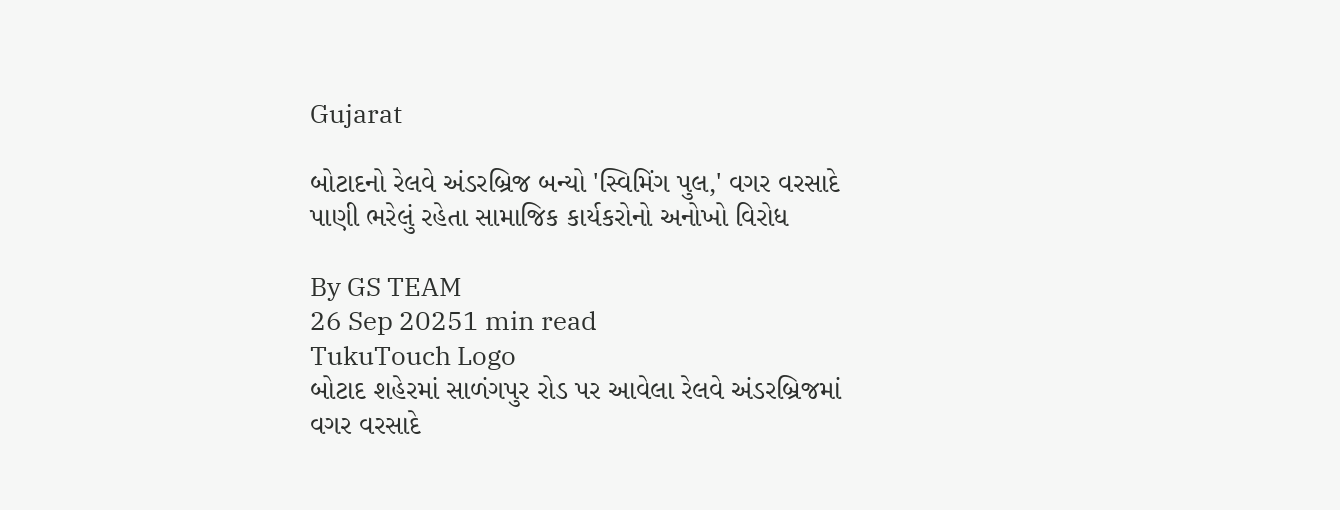Gujarat

બોટાદનો રેલવે અંડરબ્રિજ બન્યો 'સ્વિમિંગ પુલ,' વગર વરસાદે પાણી ભરેલું રહેતા સામાજિક કાર્યકરોનો અનોખો વિરોધ

By GS TEAM
26 Sep 20251 min read
TukuTouch Logo
બોટાદ શહેરમાં સાળંગપુર રોડ પર આવેલા રેલવે અંડરબ્રિજમાં વગર વરસાદે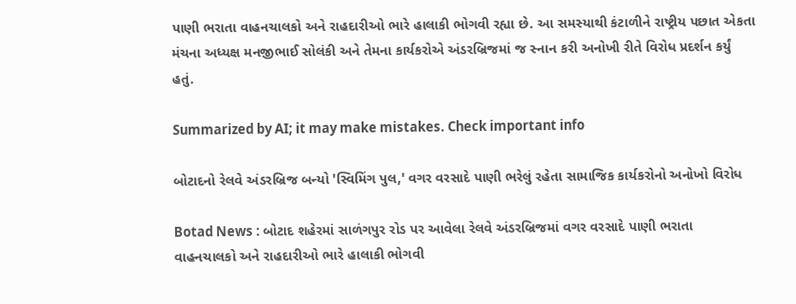પાણી ભરાતા વાહનચાલકો અને રાહદારીઓ ભારે હાલાકી ભોગવી રહ્યા છે. આ સમસ્યાથી કંટાળીને રાષ્ટ્રીય પછાત એકતા મંચના અધ્યક્ષ મનજીભાઈ સોલંકી અને તેમના કાર્યકરોએ અંડરબ્રિજમાં જ સ્નાન કરી અનોખી રીતે વિરોધ પ્રદર્શન કર્યું હતું.

Summarized by AI; it may make mistakes. Check important info

બોટાદનો રેલવે અંડરબ્રિજ બન્યો 'સ્વિમિંગ પુલ,' વગર વરસાદે પાણી ભરેલું રહેતા સામાજિક કાર્યકરોનો અનોખો વિરોધ

Botad News : બોટાદ શહેરમાં સાળંગપુર રોડ પર આવેલા રેલવે અંડરબ્રિજમાં વગર વરસાદે પાણી ભરાતા વાહનચાલકો અને રાહદારીઓ ભારે હાલાકી ભોગવી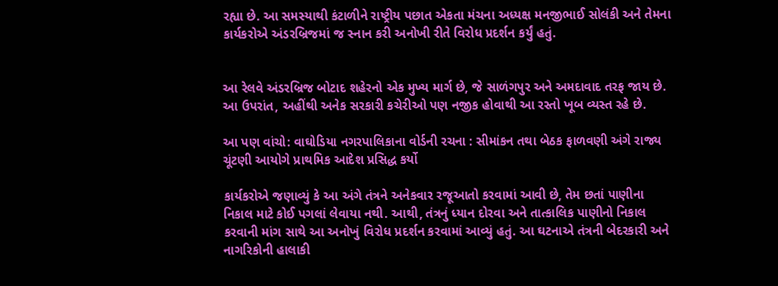રહ્યા છે. આ સમસ્યાથી કંટાળીને રાષ્ટ્રીય પછાત એકતા મંચના અધ્યક્ષ મનજીભાઈ સોલંકી અને તેમના કાર્યકરોએ અંડરબ્રિજમાં જ સ્નાન કરી અનોખી રીતે વિરોધ પ્રદર્શન કર્યું હતું.


આ રેલવે અંડરબ્રિજ બોટાદ શહેરનો એક મુખ્ય માર્ગ છે, જે સાળંગપુર અને અમદાવાદ તરફ જાય છે. આ ઉપરાંત, અહીંથી અનેક સરકારી કચેરીઓ પણ નજીક હોવાથી આ રસ્તો ખૂબ વ્યસ્ત રહે છે.

આ પણ વાંચો: વાઘોડિયા નગરપાલિકાના વોર્ડની રચના : સીમાંકન તથા બેઠક ફાળવણી અંગે રાજ્ય ચૂંટણી આયોગે પ્રાથમિક આદેશ પ્રસિદ્ધ કર્યો

કાર્યકરોએ જણાવ્યું કે આ અંગે તંત્રને અનેકવાર રજૂઆતો કરવામાં આવી છે, તેમ છતાં પાણીના નિકાલ માટે કોઈ પગલાં લેવાયા નથી. આથી, તંત્રનું ધ્યાન દોરવા અને તાત્કાલિક પાણીનો નિકાલ કરવાની માંગ સાથે આ અનોખું વિરોધ પ્રદર્શન કરવામાં આવ્યું હતું. આ ઘટનાએ તંત્રની બેદરકારી અને નાગરિકોની હાલાકી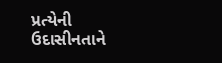પ્રત્યેની ઉદાસીનતાને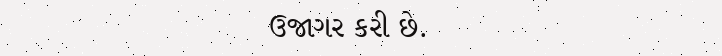ઉજાગર કરી છે.